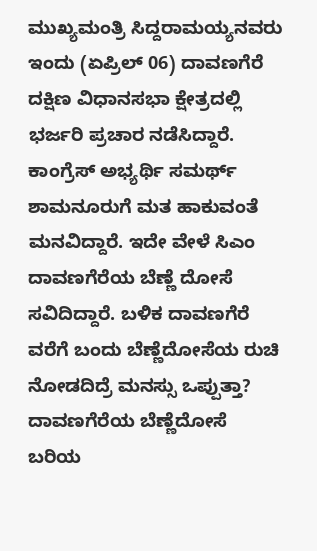ಮುಖ್ಯಮಂತ್ರಿ ಸಿದ್ದರಾಮಯ್ಯನವರು ಇಂದು (ಏಪ್ರಿಲ್ 06) ದಾವಣಗೆರೆ ದಕ್ಷಿಣ ವಿಧಾನಸಭಾ ಕ್ಷೇತ್ರದಲ್ಲಿ ಭರ್ಜರಿ ಪ್ರಚಾರ ನಡೆಸಿದ್ದಾರೆ. ಕಾಂಗ್ರೆಸ್ ಅಭ್ಯರ್ಥಿ ಸಮರ್ಥ್ ಶಾಮನೂರುಗೆ ಮತ ಹಾಕುವಂತೆ ಮನವಿದ್ದಾರೆ. ಇದೇ ವೇಳೆ ಸಿಎಂ ದಾವಣಗೆರೆಯ ಬೆಣ್ಣೆ ದೋಸೆ ಸವಿದಿದ್ದಾರೆ. ಬಳಿಕ ದಾವಣಗೆರೆ ವರೆಗೆ ಬಂದು ಬೆಣ್ಣೆದೋಸೆಯ ರುಚಿ ನೋಡದಿದ್ರೆ ಮನಸ್ಸು ಒಪ್ಪುತ್ತಾ? ದಾವಣಗೆರೆಯ ಬೆಣ್ಣೆದೋಸೆ ಬರಿಯ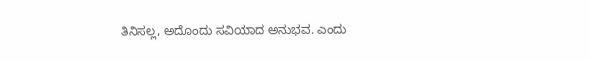ತಿನಿಸಲ್ಲ, ಅದೊಂದು ಸವಿಯಾದ ಅನುಭವ. ಎಂದು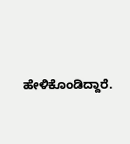ಹೇಳಿಕೊಂಡಿದ್ದಾರೆ.